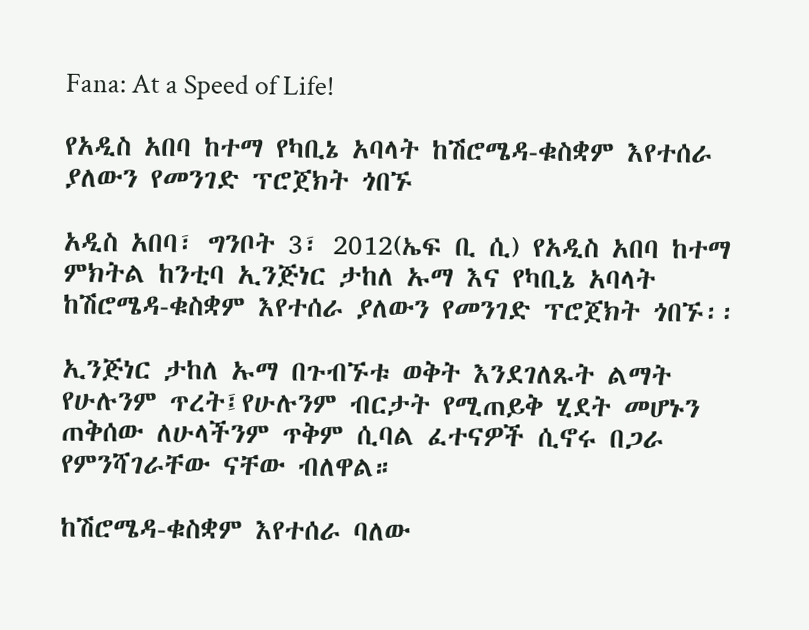Fana: At a Speed of Life!

የአዲስ አበባ ከተማ የካቢኔ አባላት ከሽሮሜዳ-ቁስቋም እየተሰራ ያለውን የመንገድ ፕሮጀክት ጎበኙ

አዲስ አበባ፣ ግንቦት 3፣ 2012(ኤፍ ቢ ሲ) የአዲስ አበባ ከተማ ምክትል ከንቲባ ኢንጅነር ታከለ ኡማ እና የካቢኔ አባላት ከሽሮሜዳ-ቁስቋም እየተሰራ ያለውን የመንገድ ፕሮጀክት ጎበኙ፡፡

ኢንጅነር ታከለ ኡማ በጉብኙቱ ወቅት እንደገለጹት ልማት የሁሉንም ጥረት፤የሁሉንም ብርታት የሚጠይቅ ሂደት መሆኑን ጠቅሰው ለሁላችንም ጥቅም ሲባል ፈተናዎች ሲኖሩ በጋራ የምንሻገራቸው ናቸው ብለዋል።

ከሽሮሜዳ-ቁስቋም እየተሰራ ባለው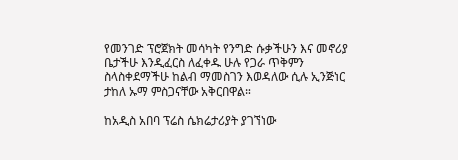የመንገድ ፕሮጀክት መሳካት የንግድ ሱቃችሁን እና መኖሪያ ቤታችሁ እንዲፈርስ ለፈቀዱ ሁሉ የጋራ ጥቅምን ስላስቀደማችሁ ከልብ ማመስገን እወዳለው ሲሉ ኢንጅነር ታከለ ኡማ ምስጋናቸው አቅርበዋል።

ከአዲስ አበባ ፕሬስ ሴክሬታሪያት ያገኘነው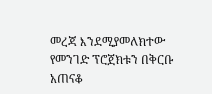መረጃ እንደሚያመለክተው የመንገድ ፕሮጀክቱን በቅርቡ አጠናቆ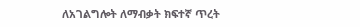ለአገልግሎት ለማብቃት ክፍተኛ ጥረት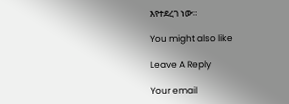እየተደረገ ነው።

You might also like

Leave A Reply

Your email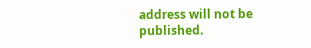address will not be published.